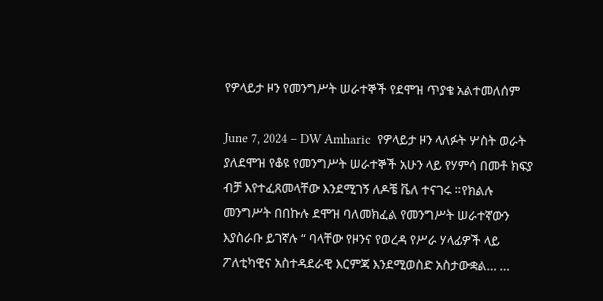የዎላይታ ዞን የመንግሥት ሠራተኞች የደሞዝ ጥያቄ አልተመለሰም

June 7, 2024 – DW Amharic  የዎላይታ ዞን ላለፉት ሦስት ወራት ያለደሞዝ የቆዩ የመንግሥት ሠራተኞች አሁን ላይ የሃምሳ በመቶ ክፍያ ብቻ እየተፈጸመላቸው እንደሚገኝ ለዶቼ ቬለ ተናገሩ ።የክልሉ መንግሥት በበኩሉ ደሞዝ ባለመክፈል የመንግሥት ሠራተኛውን እያስራቡ ይገኛሉ “ ባላቸው የዞንና የወረዳ የሥራ ሃላፊዎች ላይ ፖለቲካዊና አስተዳደራዊ እርምጃ እንደሚወስድ አስታውቋል… …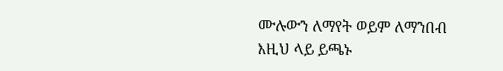ሙሉውን ለማየት ወይም ለማንበብ እዚህ ላይ ይጫኑ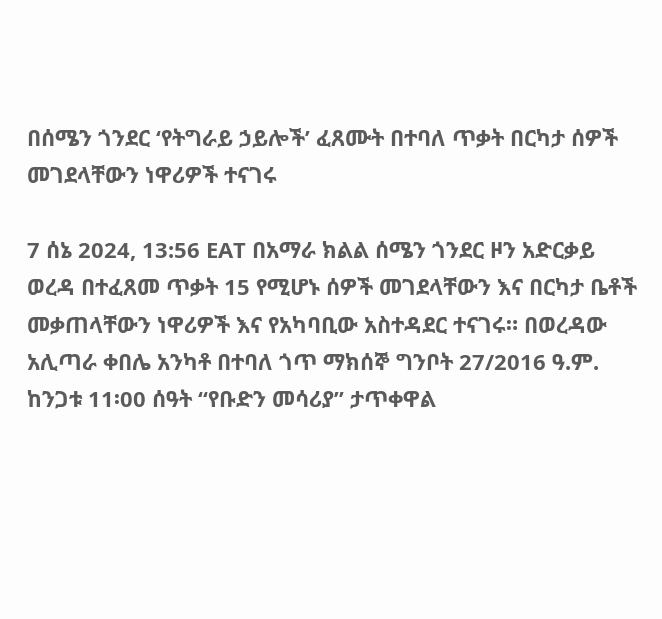በሰሜን ጎንደር ‘የትግራይ ኃይሎች’ ፈጸሙት በተባለ ጥቃት በርካታ ሰዎች መገደላቸውን ነዋሪዎች ተናገሩ

7 ሰኔ 2024, 13:56 EAT በአማራ ክልል ሰሜን ጎንደር ዞን አድርቃይ ወረዳ በተፈጸመ ጥቃት 15 የሚሆኑ ሰዎች መገደላቸውን እና በርካታ ቤቶች መቃጠላቸውን ነዋሪዎች እና የአካባቢው አስተዳደር ተናገሩ። በወረዳው አሊጣራ ቀበሌ አንካቶ በተባለ ጎጥ ማክሰኞ ግንቦት 27/2016 ዓ.ም. ከንጋቱ 11፡00 ሰዓት “የቡድን መሳሪያ” ታጥቀዋል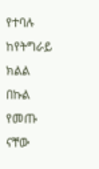የተባሉ ከየትግራይ ክልል በኩል የመጡ ናቸው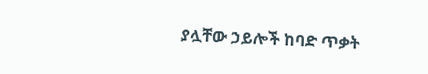ያሏቸው ኃይሎች ከባድ ጥቃት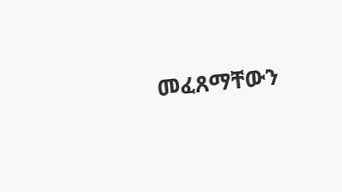መፈጸማቸውን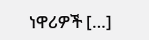ነዋሪዎች […]